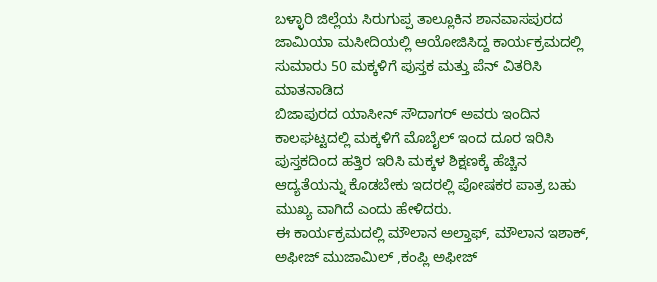ಬಳ್ಳಾರಿ ಜಿಲ್ಲೆಯ ಸಿರುಗುಪ್ಪ ತಾಲ್ಲೂಕಿನ ಶಾನವಾಸಪುರದ ಜಾಮಿಯಾ ಮಸೀದಿಯಲ್ಲಿ ಆಯೋಜಿಸಿದ್ದ ಕಾರ್ಯಕ್ರಮದಲ್ಲಿ ಸುಮಾರು 50 ಮಕ್ಕಳಿಗೆ ಪುಸ್ತಕ ಮತ್ತು ಪೆನ್ ವಿತರಿಸಿ ಮಾತನಾಡಿದ
ಬಿಜಾಪುರದ ಯಾಸೀನ್ ಸೌದಾಗರ್ ಅವರು ಇಂದಿನ ಕಾಲಘಟ್ಟದಲ್ಲಿ ಮಕ್ಕಳಿಗೆ ಮೊಬೈಲ್ ಇಂದ ದೂರ ಇರಿಸಿ ಪುಸ್ತಕದಿಂದ ಹತ್ತಿರ ಇರಿಸಿ ಮಕ್ಕಳ ಶಿಕ್ಷಣಕ್ಕೆ ಹೆಚ್ಚಿನ ಆದ್ಯತೆಯನ್ನು ಕೊಡಬೇಕು ಇದರಲ್ಲಿ ಪೋಷಕರ ಪಾತ್ರ ಬಹು ಮುಖ್ಯ ವಾಗಿದೆ ಎಂದು ಹೇಳಿದರು.
ಈ ಕಾರ್ಯಕ್ರಮದಲ್ಲಿ ಮೌಲಾನ ಅಲ್ತಾಫ್, ಮೌಲಾನ ಇಶಾಕ್, ಅಫೀಜ್ ಮುಜಾಮಿಲ್ ,ಕಂಪ್ಲಿ ಅಫೀಜ್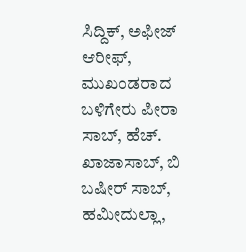ಸಿದ್ದಿಕ್, ಅಫೀಜ್ ಆರೀಫ್, ಮುಖಂಡರಾದ ಬಳಿಗೇರು ಪೀರಾ ಸಾಬ್, ಹೆಚ್. ಖಾಜಾಸಾಬ್, ಬಿ ಬಷೀರ್ ಸಾಬ್, ಹಮೀದುಲ್ಲಾ,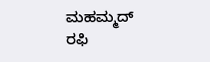ಮಹಮ್ಮದ್ ರಫಿ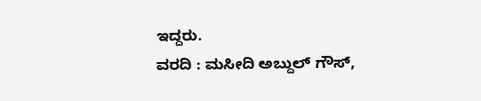ಇದ್ದರು.
ವರದಿ : ಮಸೀದಿ ಅಬ್ದುಲ್ ಗೌಸ್,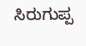ಸಿರುಗುಪ್ಪ